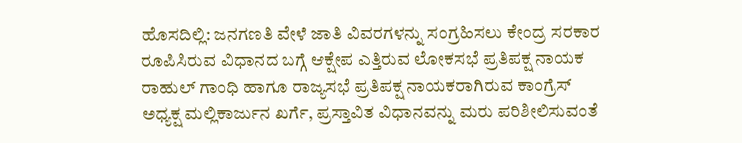ಹೊಸದಿಲ್ಲಿ: ಜನಗಣತಿ ವೇಳೆ ಜಾತಿ ವಿವರಗಳನ್ನು ಸಂಗ್ರಹಿಸಲು ಕೇಂದ್ರ ಸರಕಾರ ರೂಪಿಸಿರುವ ವಿಧಾನದ ಬಗ್ಗೆ ಆಕ್ಷೇಪ ಎತ್ತಿರುವ ಲೋಕಸಭೆ ಪ್ರತಿಪಕ್ಷ ನಾಯಕ ರಾಹುಲ್ ಗಾಂಧಿ ಹಾಗೂ ರಾಜ್ಯಸಭೆ ಪ್ರತಿಪಕ್ಷ ನಾಯಕರಾಗಿರುವ ಕಾಂಗ್ರೆಸ್ ಅಧ್ಯಕ್ಷ ಮಲ್ಲಿಕಾರ್ಜುನ ಖರ್ಗೆ, ಪ್ರಸ್ತಾವಿತ ವಿಧಾನವನ್ನು ಮರು ಪರಿಶೀಲಿಸುವಂತೆ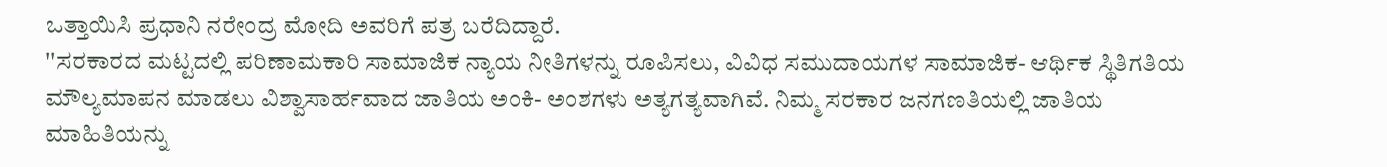ಒತ್ತಾಯಿಸಿ ಪ್ರಧಾನಿ ನರೇಂದ್ರ ಮೋದಿ ಅವರಿಗೆ ಪತ್ರ ಬರೆದಿದ್ದಾರೆ.
''ಸರಕಾರದ ಮಟ್ಟದಲ್ಲಿ ಪರಿಣಾಮಕಾರಿ ಸಾಮಾಜಿಕ ನ್ಯಾಯ ನೀತಿಗಳನ್ನು ರೂಪಿಸಲು, ವಿವಿಧ ಸಮುದಾಯಗಳ ಸಾಮಾಜಿಕ- ಆರ್ಥಿಕ ಸ್ಥಿತಿಗತಿಯ ಮೌಲ್ಯಮಾಪನ ಮಾಡಲು ವಿಶ್ವಾಸಾರ್ಹವಾದ ಜಾತಿಯ ಅಂಕಿ- ಅಂಶಗಳು ಅತ್ಯಗತ್ಯವಾಗಿವೆ. ನಿಮ್ಮ ಸರಕಾರ ಜನಗಣತಿಯಲ್ಲಿ ಜಾತಿಯ ಮಾಹಿತಿಯನ್ನು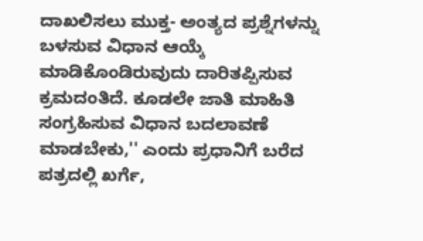ದಾಖಲಿಸಲು ಮುಕ್ತ- ಅಂತ್ಯದ ಪ್ರಶ್ನೆಗಳನ್ನು ಬಳಸುವ ವಿಧಾನ ಆಯ್ಕೆ ಮಾಡಿಕೊಂಡಿರುವುದು ದಾರಿತಪ್ಪಿಸುವ ಕ್ರಮದಂತಿದೆ. ಕೂಡಲೇ ಜಾತಿ ಮಾಹಿತಿ ಸಂಗ್ರಹಿಸುವ ವಿಧಾನ ಬದಲಾವಣೆ ಮಾಡಬೇಕು,'' ಎಂದು ಪ್ರಧಾನಿಗೆ ಬರೆದ ಪತ್ರದಲ್ಲಿ ಖರ್ಗೆ,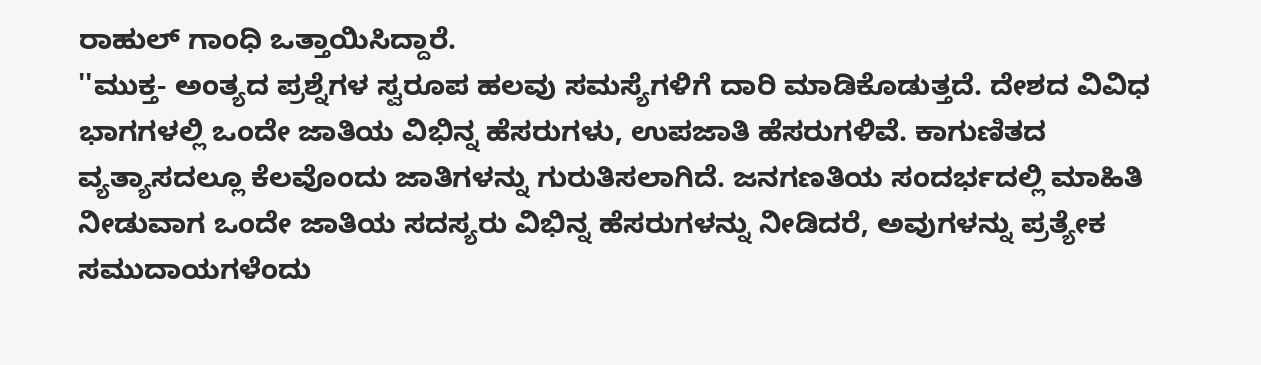ರಾಹುಲ್ ಗಾಂಧಿ ಒತ್ತಾಯಿಸಿದ್ದಾರೆ.
''ಮುಕ್ತ- ಅಂತ್ಯದ ಪ್ರಶ್ನೆಗಳ ಸ್ವರೂಪ ಹಲವು ಸಮಸ್ಯೆಗಳಿಗೆ ದಾರಿ ಮಾಡಿಕೊಡುತ್ತದೆ. ದೇಶದ ವಿವಿಧ ಭಾಗಗಳಲ್ಲಿ ಒಂದೇ ಜಾತಿಯ ವಿಭಿನ್ನ ಹೆಸರುಗಳು, ಉಪಜಾತಿ ಹೆಸರುಗಳಿವೆ. ಕಾಗುಣಿತದ ವ್ಯತ್ಯಾಸದಲ್ಲೂ ಕೆಲವೊಂದು ಜಾತಿಗಳನ್ನು ಗುರುತಿಸಲಾಗಿದೆ. ಜನಗಣತಿಯ ಸಂದರ್ಭದಲ್ಲಿ ಮಾಹಿತಿ ನೀಡುವಾಗ ಒಂದೇ ಜಾತಿಯ ಸದಸ್ಯರು ವಿಭಿನ್ನ ಹೆಸರುಗಳನ್ನು ನೀಡಿದರೆ, ಅವುಗಳನ್ನು ಪ್ರತ್ಯೇಕ ಸಮುದಾಯಗಳೆಂದು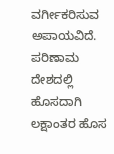ವರ್ಗೀಕರಿಸುವ ಅಪಾಯವಿದೆ. ಪರಿಣಾಮ ದೇಶದಲ್ಲಿ ಹೊಸದಾಗಿ ಲಕ್ಷಾಂತರ ಹೊಸ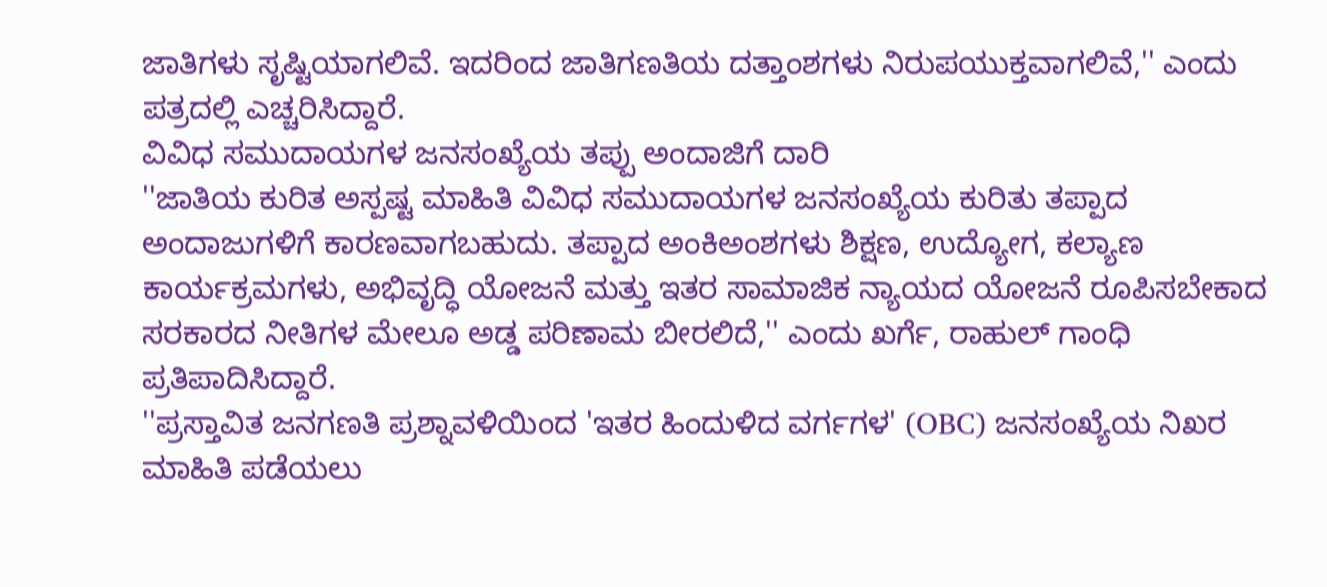ಜಾತಿಗಳು ಸೃಷ್ಟಿಯಾಗಲಿವೆ. ಇದರಿಂದ ಜಾತಿಗಣತಿಯ ದತ್ತಾಂಶಗಳು ನಿರುಪಯುಕ್ತವಾಗಲಿವೆ,'' ಎಂದು ಪತ್ರದಲ್ಲಿ ಎಚ್ಚರಿಸಿದ್ದಾರೆ.
ವಿವಿಧ ಸಮುದಾಯಗಳ ಜನಸಂಖ್ಯೆಯ ತಪ್ಪು ಅಂದಾಜಿಗೆ ದಾರಿ
''ಜಾತಿಯ ಕುರಿತ ಅಸ್ಪಷ್ಟ ಮಾಹಿತಿ ವಿವಿಧ ಸಮುದಾಯಗಳ ಜನಸಂಖ್ಯೆಯ ಕುರಿತು ತಪ್ಪಾದ ಅಂದಾಜುಗಳಿಗೆ ಕಾರಣವಾಗಬಹುದು. ತಪ್ಪಾದ ಅಂಕಿಅಂಶಗಳು ಶಿಕ್ಷಣ, ಉದ್ಯೋಗ, ಕಲ್ಯಾಣ ಕಾರ್ಯಕ್ರಮಗಳು, ಅಭಿವೃದ್ಧಿ ಯೋಜನೆ ಮತ್ತು ಇತರ ಸಾಮಾಜಿಕ ನ್ಯಾಯದ ಯೋಜನೆ ರೂಪಿಸಬೇಕಾದ ಸರಕಾರದ ನೀತಿಗಳ ಮೇಲೂ ಅಡ್ಡ ಪರಿಣಾಮ ಬೀರಲಿದೆ,'' ಎಂದು ಖರ್ಗೆ, ರಾಹುಲ್ ಗಾಂಧಿ ಪ್ರತಿಪಾದಿಸಿದ್ದಾರೆ.
''ಪ್ರಸ್ತಾವಿತ ಜನಗಣತಿ ಪ್ರಶ್ನಾವಳಿಯಿಂದ 'ಇತರ ಹಿಂದುಳಿದ ವರ್ಗಗಳ' (OBC) ಜನಸಂಖ್ಯೆಯ ನಿಖರ ಮಾಹಿತಿ ಪಡೆಯಲು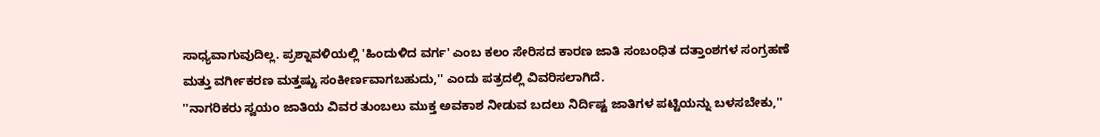ಸಾಧ್ಯವಾಗುವುದಿಲ್ಲ. ಪ್ರಶ್ನಾವಳಿಯಲ್ಲಿ 'ಹಿಂದುಳಿದ ವರ್ಗ' ಎಂಬ ಕಲಂ ಸೇರಿಸದ ಕಾರಣ ಜಾತಿ ಸಂಬಂಧಿತ ದತ್ತಾಂಶಗಳ ಸಂಗ್ರಹಣೆ ಮತ್ತು ವರ್ಗೀಕರಣ ಮತ್ತಷ್ಟು ಸಂಕೀರ್ಣವಾಗಬಹುದು,'' ಎಂದು ಪತ್ರದಲ್ಲಿ ವಿವರಿಸಲಾಗಿದೆ.
''ನಾಗರಿಕರು ಸ್ವಯಂ ಜಾತಿಯ ವಿವರ ತುಂಬಲು ಮುಕ್ತ ಅವಕಾಶ ನೀಡುವ ಬದಲು ನಿರ್ದಿಷ್ಟ ಜಾತಿಗಳ ಪಟ್ಟಿಯನ್ನು ಬಳಸಬೇಕು,''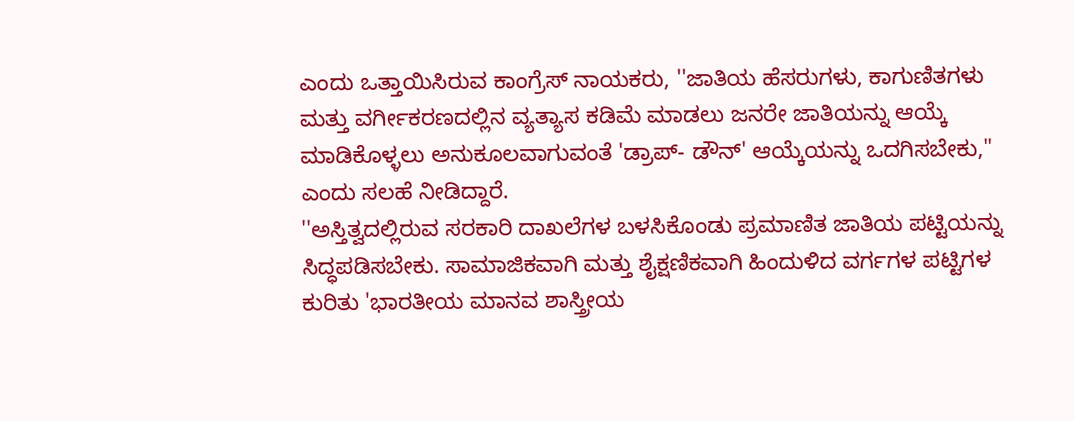ಎಂದು ಒತ್ತಾಯಿಸಿರುವ ಕಾಂಗ್ರೆಸ್ ನಾಯಕರು, ''ಜಾತಿಯ ಹೆಸರುಗಳು, ಕಾಗುಣಿತಗಳು ಮತ್ತು ವರ್ಗೀಕರಣದಲ್ಲಿನ ವ್ಯತ್ಯಾಸ ಕಡಿಮೆ ಮಾಡಲು ಜನರೇ ಜಾತಿಯನ್ನು ಆಯ್ಕೆ ಮಾಡಿಕೊಳ್ಳಲು ಅನುಕೂಲವಾಗುವಂತೆ 'ಡ್ರಾಪ್- ಡೌನ್' ಆಯ್ಕೆಯನ್ನು ಒದಗಿಸಬೇಕು,'' ಎಂದು ಸಲಹೆ ನೀಡಿದ್ದಾರೆ.
''ಅಸ್ತಿತ್ವದಲ್ಲಿರುವ ಸರಕಾರಿ ದಾಖಲೆಗಳ ಬಳಸಿಕೊಂಡು ಪ್ರಮಾಣಿತ ಜಾತಿಯ ಪಟ್ಟಿಯನ್ನು ಸಿದ್ಧಪಡಿಸಬೇಕು. ಸಾಮಾಜಿಕವಾಗಿ ಮತ್ತು ಶೈಕ್ಷಣಿಕವಾಗಿ ಹಿಂದುಳಿದ ವರ್ಗಗಳ ಪಟ್ಟಿಗಳ ಕುರಿತು 'ಭಾರತೀಯ ಮಾನವ ಶಾಸ್ತ್ರೀಯ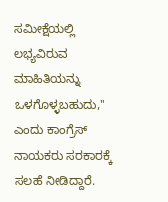ಸಮೀಕ್ಷೆಯಲ್ಲಿ ಲಭ್ಯವಿರುವ ಮಾಹಿತಿಯನ್ನು ಒಳಗೊಳ್ಳಬಹುದು,'' ಎಂದು ಕಾಂಗ್ರೆಸ್ ನಾಯಕರು ಸರಕಾರಕ್ಕೆ ಸಲಹೆ ನೀಡಿದ್ದಾರೆ.